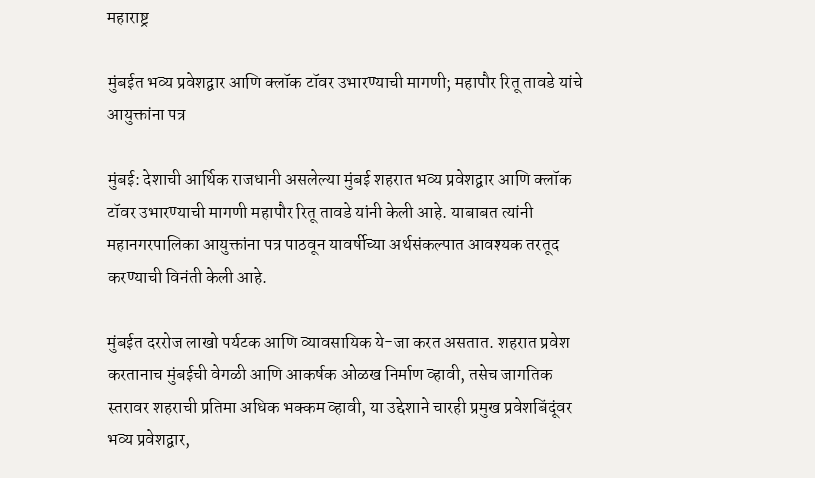महाराष्ट्र

मुंबईत भव्य प्रवेशद्वार आणि क्लॉक टॉवर उभारण्याची मागणी; महापौर रितू तावडे यांचे आयुक्तांना पत्र

मुंबई: देशाची आर्थिक राजधानी असलेल्या मुंबई शहरात भव्य प्रवेशद्वार आणि क्लॉक टॉवर उभारण्याची मागणी महापौर रितू तावडे यांनी केली आहे. याबाबत त्यांनी महानगरपालिका आयुक्तांना पत्र पाठवून यावर्षीच्या अर्थसंकल्पात आवश्यक तरतूद करण्याची विनंती केली आहे.

मुंबईत दररोज लाखो पर्यटक आणि व्यावसायिक ये-जा करत असतात. शहरात प्रवेश करतानाच मुंबईची वेगळी आणि आकर्षक ओळख निर्माण व्हावी, तसेच जागतिक स्तरावर शहराची प्रतिमा अधिक भक्कम व्हावी, या उद्देशाने चारही प्रमुख प्रवेशबिंदूंवर भव्य प्रवेशद्वार,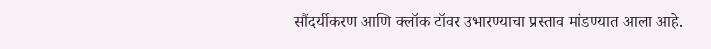सौंदर्यीकरण आणि क्लॉक टॉवर उभारण्याचा प्रस्ताव मांडण्यात आला आहे.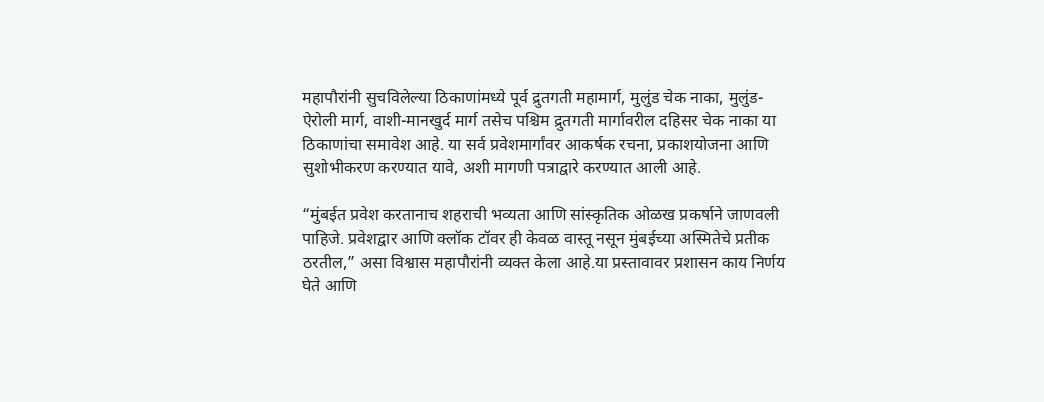महापौरांनी सुचविलेल्या ठिकाणांमध्ये पूर्व द्रुतगती महामार्ग, मुलुंड चेक नाका, मुलुंड-ऐरोली मार्ग, वाशी-मानखुर्द मार्ग तसेच पश्चिम द्रुतगती मार्गावरील दहिसर चेक नाका या ठिकाणांचा समावेश आहे. या सर्व प्रवेशमार्गांवर आकर्षक रचना, प्रकाशयोजना आणि सुशोभीकरण करण्यात यावे, अशी मागणी पत्राद्वारे करण्यात आली आहे.

“मुंबईत प्रवेश करतानाच शहराची भव्यता आणि सांस्कृतिक ओळख प्रकर्षाने जाणवली पाहिजे. प्रवेशद्वार आणि क्लॉक टॉवर ही केवळ वास्तू नसून मुंबईच्या अस्मितेचे प्रतीक ठरतील,” असा विश्वास महापौरांनी व्यक्त केला आहे.या प्रस्तावावर प्रशासन काय निर्णय घेते आणि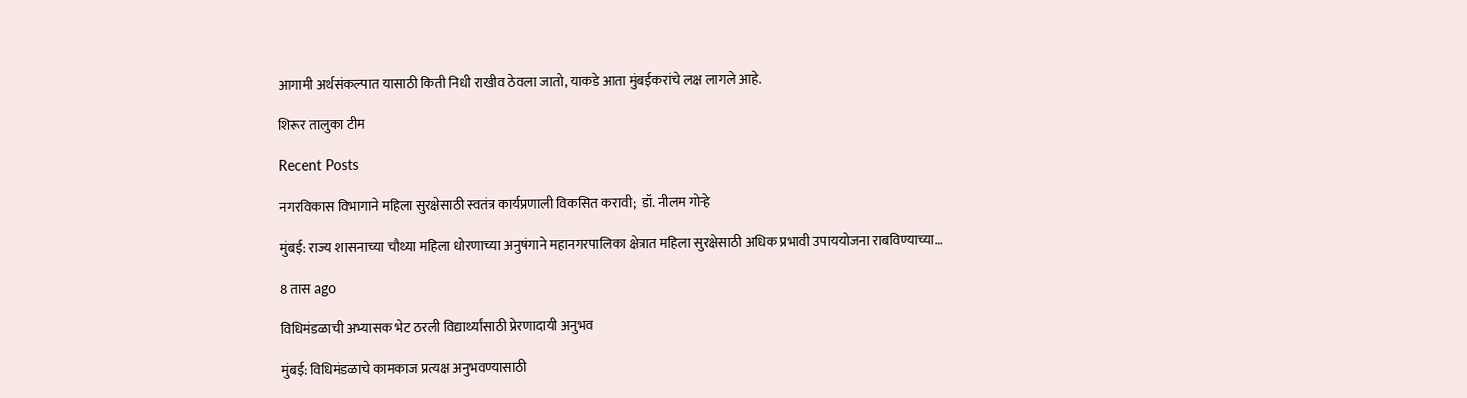आगामी अर्थसंकल्पात यासाठी किती निधी राखीव ठेवला जातो, याकडे आता मुंबईकरांचे लक्ष लागले आहे.

शिरूर तालुका टीम

Recent Posts

नगरविकास विभागाने महिला सुरक्षेसाठी स्वतंत्र कार्यप्रणाली विकसित करावी;  डॉ. नीलम गोऱ्हे

मुंबई: राज्य शासनाच्या चौथ्या महिला धोरणाच्या अनुषंगाने महानगरपालिका क्षेत्रात महिला सुरक्षेसाठी अधिक प्रभावी उपाययोजना राबविण्याच्या…

8 तास ago

विधिमंडळाची अभ्यासक भेट ठरली विद्यार्थ्यांसाठी प्रेरणादायी अनुभव

मुंबई: विधिमंडळाचे कामकाज प्रत्यक्ष अनुभवण्यासाठी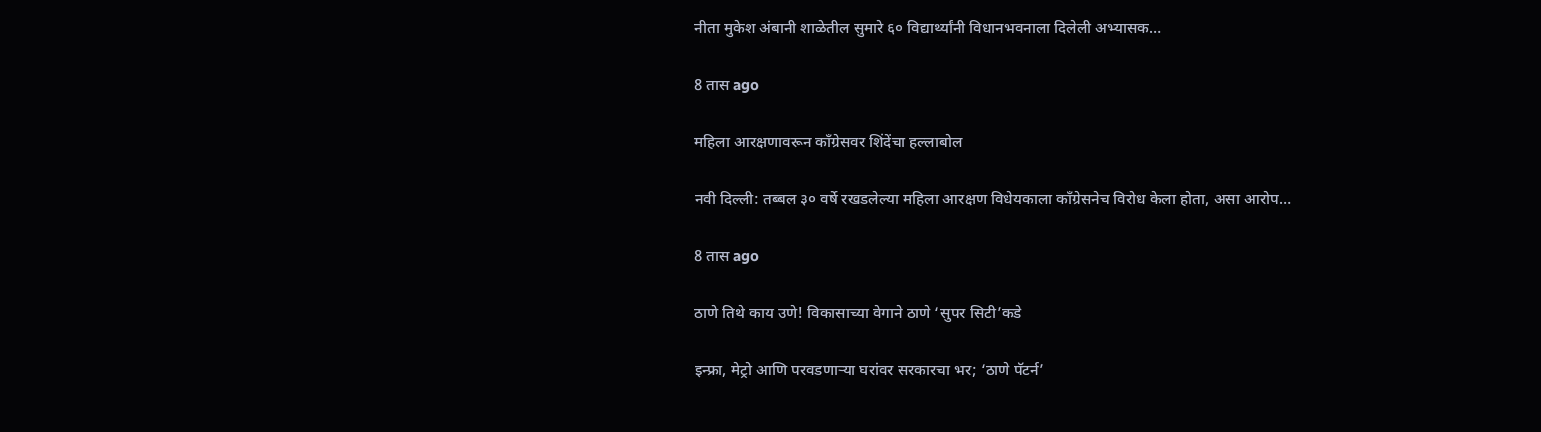नीता मुकेश अंबानी शाळेतील सुमारे ६० विद्यार्थ्यांनी विधानभवनाला दिलेली अभ्यासक…

8 तास ago

महिला आरक्षणावरून काँग्रेसवर शिंदेंचा हल्लाबोल

नवी दिल्ली: तब्बल ३० वर्षे रखडलेल्या महिला आरक्षण विधेयकाला काँग्रेसनेच विरोध केला होता, असा आरोप…

8 तास ago

ठाणे तिथे काय उणे! विकासाच्या वेगाने ठाणे ‘सुपर सिटी’कडे

इन्फ्रा, मेट्रो आणि परवडणाऱ्या घरांवर सरकारचा भर; ‘ठाणे पॅटर्न’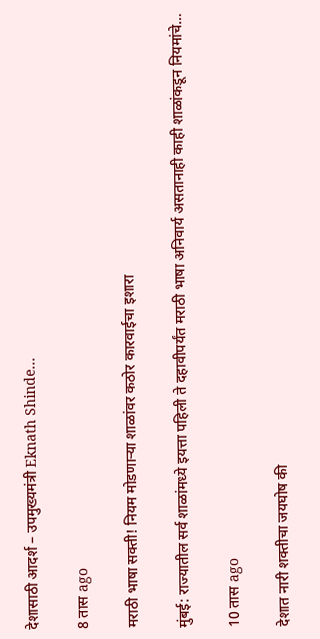देशासाठी आदर्श – उपमुख्यमंत्री Eknath Shinde…

8 तास ago

मराठी भाषा सक्ती! नियम मोडणाऱ्या शाळांवर कठोर कारवाईचा इशारा

मुंबई: राज्यातील सर्व शाळांमध्ये इयत्ता पहिली ते दहावीपर्यंत मराठी भाषा अनिवार्य असतानाही काही शाळांकडून नियमांचे…

10 तास ago

देशात नारी शक्तीचा जयघोष की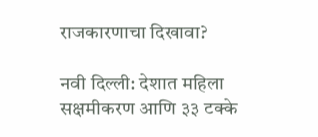राजकारणाचा दिखावा?

नवी दिल्ली: देशात महिला सक्षमीकरण आणि ३३ टक्के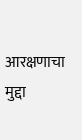आरक्षणाचा मुद्दा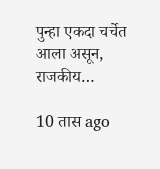पुन्हा एकदा चर्चेत आला असून, राजकीय…

10 तास ago